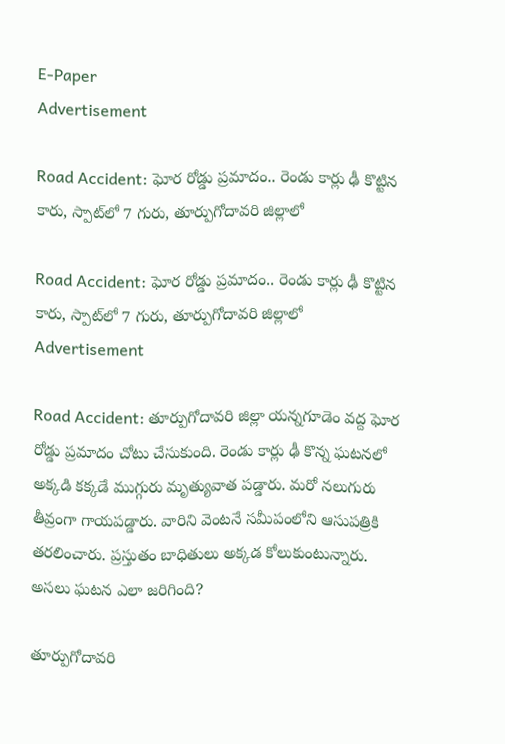E-Paper
Advertisement

Road Accident: ఘోర రోడ్డు ప్రమాదం.. రెండు కార్లు ఢీ కొట్టిన కారు, స్పాట్‌లో 7 గురు, తూర్పుగోదావరి జిల్లాలో

Road Accident: ఘోర రోడ్డు ప్రమాదం.. రెండు కార్లు ఢీ కొట్టిన కారు, స్పాట్‌లో 7 గురు, తూర్పుగోదావరి జిల్లాలో
Advertisement

Road Accident: తూర్పుగోదావరి జిల్లా యన్నగూడెం వద్ద ఘోర రోడ్డు ప్రమాదం చోటు చేసుకుంది. రెండు కార్లు ఢీ కొన్న ఘటనలో అక్కడి కక్కడే ముగ్గురు మృత్యువాత పడ్డారు. మరో నలుగురు తీవ్రంగా గాయపడ్డారు. వారిని వెంటనే సమీపంలోని ఆసుపత్రికి తరలించారు. ప్రస్తుతం బాధితులు అక్కడ కోలుకుంటున్నారు. అసలు ఘటన ఎలా జరిగింది?

తూర్పుగోదావరి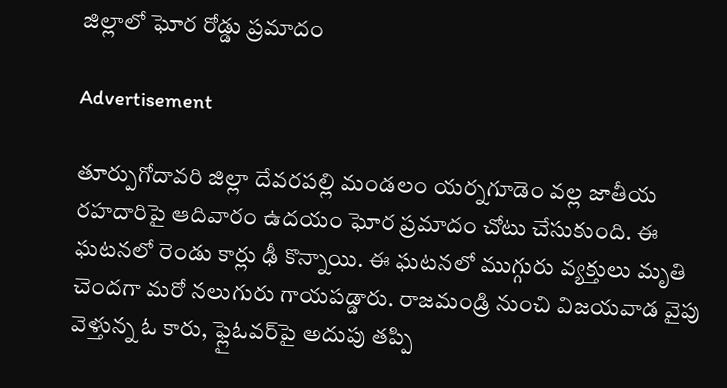జిల్లాలో ఘోర రోడ్డు ప్రమాదం

Advertisement

తూర్పుగోదావరి జిల్లా దేవరపల్లి మండలం యర్నగూడెం వల్ల జాతీయ రహదారిపై ఆదివారం ఉదయం ఘోర ప్రమాదం చోటు చేసుకుంది. ఈ ఘటనలో రెండు కార్లు ఢీ కొన్నాయి. ఈ ఘటనలో ముగ్గురు వ్యక్తులు మృతి చెందగా మరో నలుగురు గాయపడ్డారు. రాజమండ్రి నుంచి విజయవాడ వైపు వెళ్తున్న ఓ కారు, ఫ్లైఓవర్‌పై అదుపు తప్పి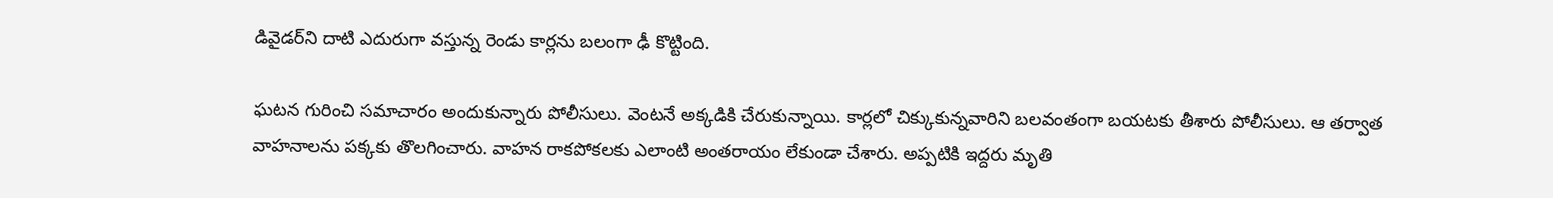డివైడర్‌‌ని దాటి ఎదురుగా వస్తున్న రెండు కార్లను బలంగా ఢీ కొట్టింది.

ఘటన గురించి సమాచారం అందుకున్నారు పోలీసులు. వెంటనే అక్కడికి చేరుకున్నాయి. కార్లలో చిక్కుకున్నవారిని బలవంతంగా బయటకు తీశారు పోలీసులు. ఆ తర్వాత వాహనాలను పక్కకు తొలగించారు. వాహన రాకపోకలకు ఎలాంటి అంతరాయం లేకుండా చేశారు. అప్పటికి ఇద్దరు మృతి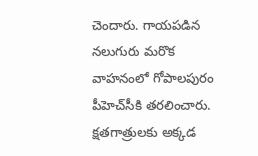చెందారు. గాయపడిన నలుగురు మరొక వాహనంలో గోపాలపురం పీహెచ్‌సీకి తరలించారు. క్షతగాత్రులకు అక్కడ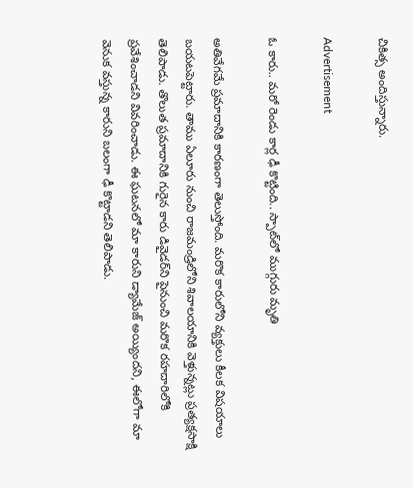చికిత్స అందిస్తున్నారు.

Advertisement

ఓ కారు.. మరో రెండు కార్ల ఢీ కొట్టింది.. స్పాట్‌లో ముగ్గురు మృతి

అతివేగమే ప్రమాదానికి కారణంగా తెలుస్తోంది. మరొక కారులోని వ్యక్తులు కీలక విషయాలు బయటపెట్టారు. తాము ఏలూరు నుంచి రాజమండ్రిలోని శివాలయానికి వెళ్తున్నట్లు ప్రత్యక్షసాక్షి తెలిపాడు. తొలుత ప్రమాదానికి గురైన కారు డివైడర్‌ని పైనుంచి మరొక రహదారిలోకి ప్రవేశించాడని వివరించాడు. ఈ ఘటనలో మా కారుని డ్యామేజ్ అయ్యిందని, ఈలోగా మా వెనుక వస్తున్న కారుని బలంగా ఢీ కొట్టాడని తెలిపాడు.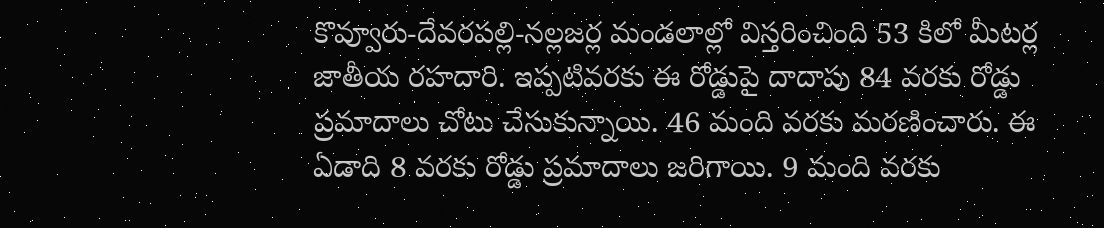కొవ్వూరు-దేవరపల్లి-నల్లజర్ల మండలాల్లో విస్తరించింది 53 కిలో మీటర్ల జాతీయ రహదారి. ఇప్పటివరకు ఈ రోడ్డుపై దాదాపు 84 వరకు రోడ్డు ప్రమాదాలు చోటు చేసుకున్నాయి. 46 మంది వరకు మరణించారు. ఈ ఏడాది 8 వరకు రోడ్డు ప్రమాదాలు జరిగాయి. 9 మంది వరకు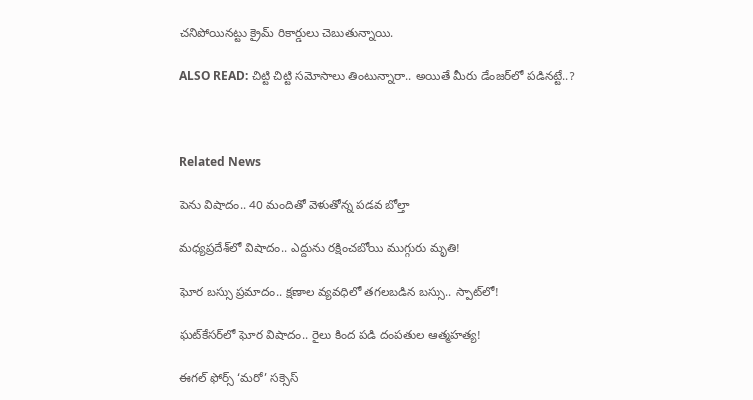చనిపోయినట్టు క్రైమ్ రికార్డులు చెబుతున్నాయి.

ALSO READ: చిట్టి చిట్టి సమోసాలు తింటున్నారా.. అయితే మీరు డేంజర్‌లో పడినట్టే..?



Related News

పెను విషాదం.. 40 మందితో వెళుతోన్న ప‌డ‌వ బోల్తా

మధ్యప్రదేశ్‌లో విషాదం.. ఎద్దును రక్షించబోయి ముగ్గురు మృతి!

ఘోర బస్సు ప్రమాదం.. క్షణాల వ్యవధిలో తగలబడిన బస్సు.. స్పాట్‌లో!

ఘట్‌కేసర్‌లో ఘోర విషాదం.. రైలు కింద పడి దంపతుల ఆత్మహత్య!

ఈగల్ ఫోర్స్ ‘మరో’ సక్సెస్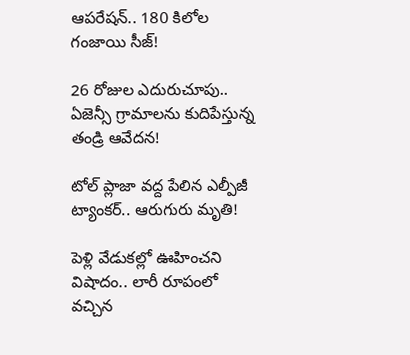ఆపరేషన్.. 180 కిలోల గంజాయి సీజ్!

26 రోజుల ఎదురుచూపు.. ఏజెన్సీ గ్రామాలను కుదిపేస్తున్న తండ్రి ఆవేదన!

టోల్ ప్లాజా వద్ద పేలిన ఎల్పీజీ ట్యాంకర్.. ఆరుగురు మృతి!

పెళ్లి వేడుకల్లో ఊహించని విషాదం.. లారీ రూపంలో వచ్చిన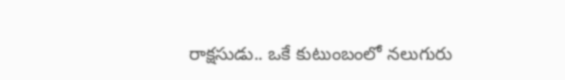రాక్షసుడు.. ఒకే కుటుంబంలో నలుగురు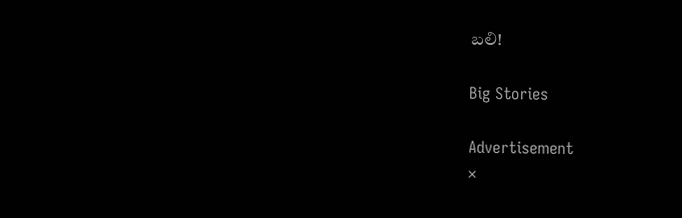బలి!

Big Stories

Advertisement
×